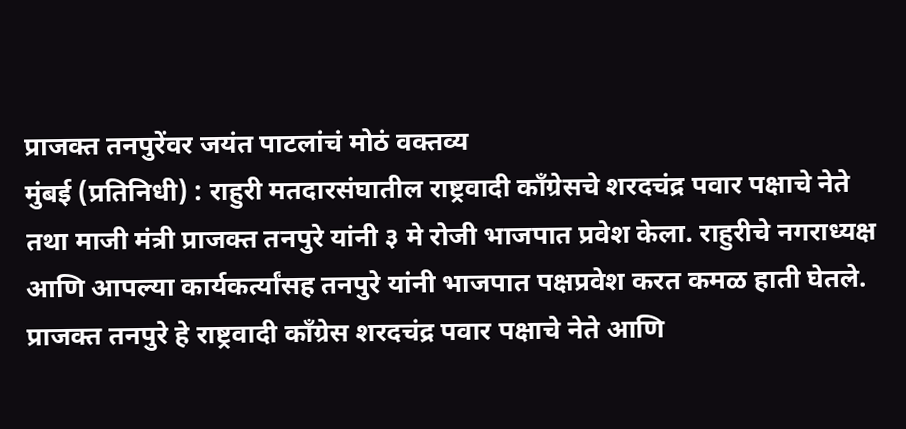प्राजक्त तनपुरेंवर जयंत पाटलांचं मोठं वक्तव्य
मुंबई (प्रतिनिधी) : राहुरी मतदारसंघातील राष्ट्रवादी काँग्रेसचे शरदचंद्र पवार पक्षाचे नेते तथा माजी मंत्री प्राजक्त तनपुरे यांनी ३ मे रोजी भाजपात प्रवेश केला. राहुरीचे नगराध्यक्ष आणि आपल्या कार्यकर्त्यांसह तनपुरे यांनी भाजपात पक्षप्रवेश करत कमळ हाती घेतले. प्राजक्त तनपुरे हे राष्ट्रवादी काँग्रेस शरदचंद्र पवार पक्षाचे नेते आणि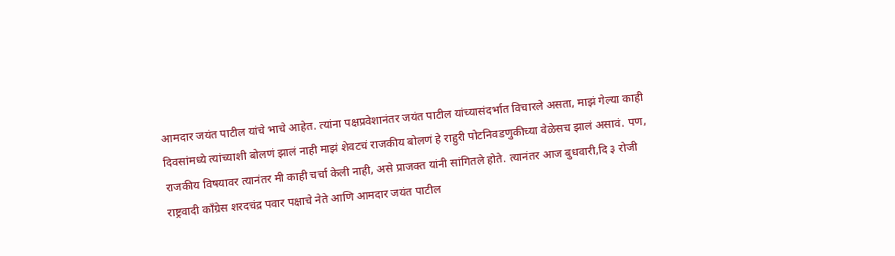आमदार जयंत पाटील यांचे भाचे आहेत. त्यांना पक्षप्रवेशानंतर जयंत पाटील यांच्यासंदर्भात विचारले असता, माझं गेल्या काही दिवसांमध्ये त्यांच्याशी बोलणं झालं नाही माझं शेवटचं राजकीय बोलणं हे राहुरी पोटनिवडणुकीच्या वेळेसच झालं असावं. पण, राजकीय विषयावर त्यानंतर मी काही चर्चा केली नाही, असे प्राजक्त यांनी सांगितले होते. त्यानंतर आज बुधवारी,दि ३ रोजी राष्ट्रवादी काँग्रेस शरदचंद्र पवार पक्षाचे नेते आणि आमदार जयंत पाटील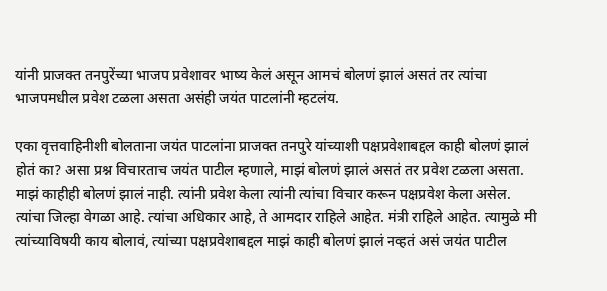यांनी प्राजक्त तनपुरेंच्या भाजप प्रवेशावर भाष्य केलं असून आमचं बोलणं झालं असतं तर त्यांचा भाजपमधील प्रवेश टळला असता असंही जयंत पाटलांनी म्हटलंय.

एका वृत्तवाहिनीशी बोलताना जयंत पाटलांना प्राजक्त तनपुरे यांच्याशी पक्षप्रवेशाबद्दल काही बोलणं झालं होतं का? असा प्रश्न विचारताच जयंत पाटील म्हणाले, माझं बोलणं झालं असतं तर प्रवेश टळला असता. माझं काहीही बोलणं झालं नाही. त्यांनी प्रवेश केला त्यांनी त्यांचा विचार करून पक्षप्रवेश केला असेल. त्यांचा जिल्हा वेगळा आहे. त्यांचा अधिकार आहे, ते आमदार राहिले आहेत. मंत्री राहिले आहेत. त्यामुळे मी त्यांच्याविषयी काय बोलावं, त्यांच्या पक्षप्रवेशाबद्दल माझं काही बोलणं झालं नव्हतं असं जयंत पाटील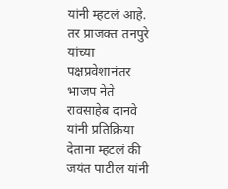यांनी म्हटलं आहे.
तर प्राजक्त तनपुरे यांच्या पक्षप्रवेशानंतर भाजप नेते रावसाहेब दानवे यांनी प्रतिक्रिया देताना म्हटलं की जयंत पाटील यांनी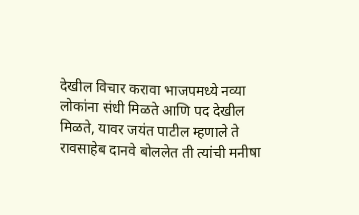देखील विचार करावा भाजपमध्ये नव्या लोकांना संधी मिळते आणि पद देखील मिळते, यावर जयंत पाटील म्हणाले ते रावसाहेब दानवे बोललेत ती त्यांची मनीषा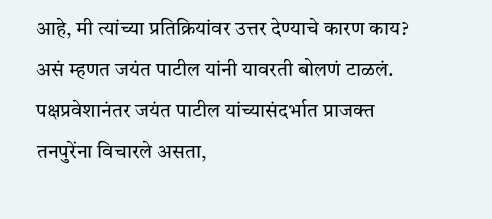आहे, मी त्यांच्या प्रतिक्रियांवर उत्तर देण्याचे कारण काय? असं म्हणत जयंत पाटील यांनी यावरती बोलणं टाळलं.
पक्षप्रवेशानंतर जयंत पाटील यांच्यासंदर्भात प्राजक्त तनपुरेंना विचारले असता,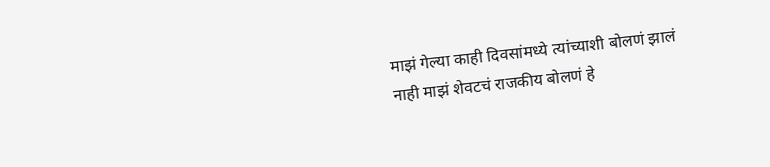माझं गेल्या काही दिवसांमध्ये त्यांच्याशी बोलणं झालं नाही माझं शेवटचं राजकीय बोलणं हे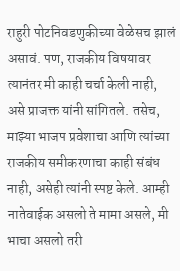राहुरी पोटनिवडणुकीच्या वेळेसच झालं असावं. पण, राजकीय विषयावर त्यानंतर मी काही चर्चा केली नाही, असे प्राजक्त यांनी सांगितले. तसेच, माझ्या भाजप प्रवेशाचा आणि त्यांच्या राजकीय समीकरणाचा काही संबंध नाही, असेही त्यांनी स्पष्ट केले. आम्ही नातेवाईक असलो ते मामा असले, मी भाचा असलो तरी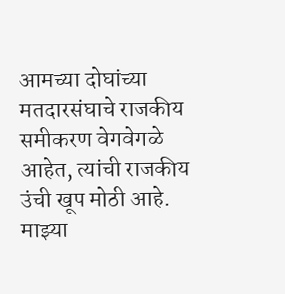आमच्या दोघांच्या मतदारसंघाचे राजकीय समीकरण वेगवेगळे आहेत, त्यांची राजकीय उंची खूप मोठी आहे. माझ्या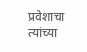प्रवेशाचा त्यांच्या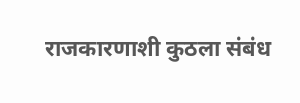राजकारणाशी कुठला संबंध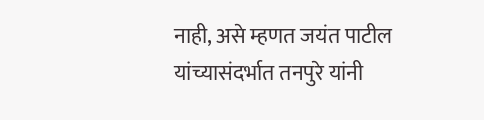नाही, असे म्हणत जयंत पाटील यांच्यासंदर्भात तनपुरे यांनी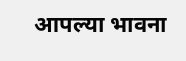आपल्या भावना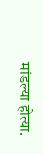मांडल्या होत्या.